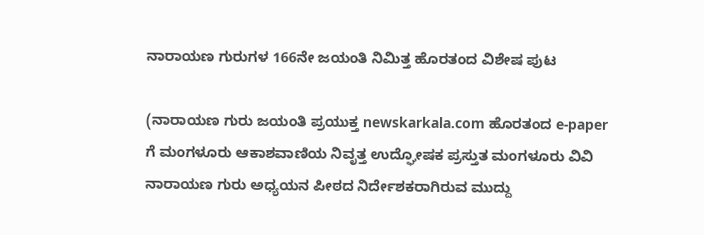ನಾರಾಯಣ ಗುರುಗಳ 166ನೇ ಜಯಂತಿ ನಿಮಿತ್ತ ಹೊರತಂದ ವಿಶೇಷ ಪುಟ

(ನಾರಾಯಣ ಗುರು ಜಯಂತಿ ಪ್ರಯುಕ್ತ newskarkala.com ಹೊರತಂದ e-paper ಗೆ ಮಂಗಳೂರು ಆಕಾಶವಾಣಿಯ ನಿವೃತ್ತ ಉದ್ಘೋಷಕ ಪ್ರಸ್ತುತ ಮಂಗಳೂರು ವಿವಿ ನಾರಾಯಣ ಗುರು ಅಧ್ಯಯನ ಪೀಠದ ನಿರ್ದೇಶಕರಾಗಿರುವ ಮುದ್ದು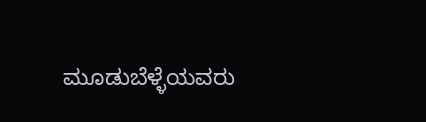ಮೂಡುಬೆಳ್ಳೆಯವರು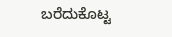ಬರೆದುಕೊಟ್ಟ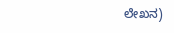ಲೇಖನ)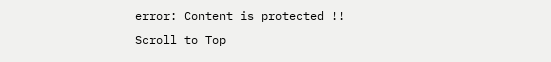error: Content is protected !!
Scroll to Top